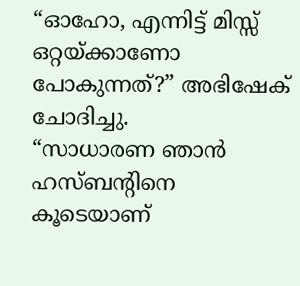“ഓഹോ, എന്നിട്ട് മിസ്സ് ഒറ്റയ്ക്കാണോ പോകുന്നത്?” അഭിഷേക് ചോദിച്ചു.
“സാധാരണ ഞാൻ ഹസ്ബന്റിനെ കൂടെയാണ്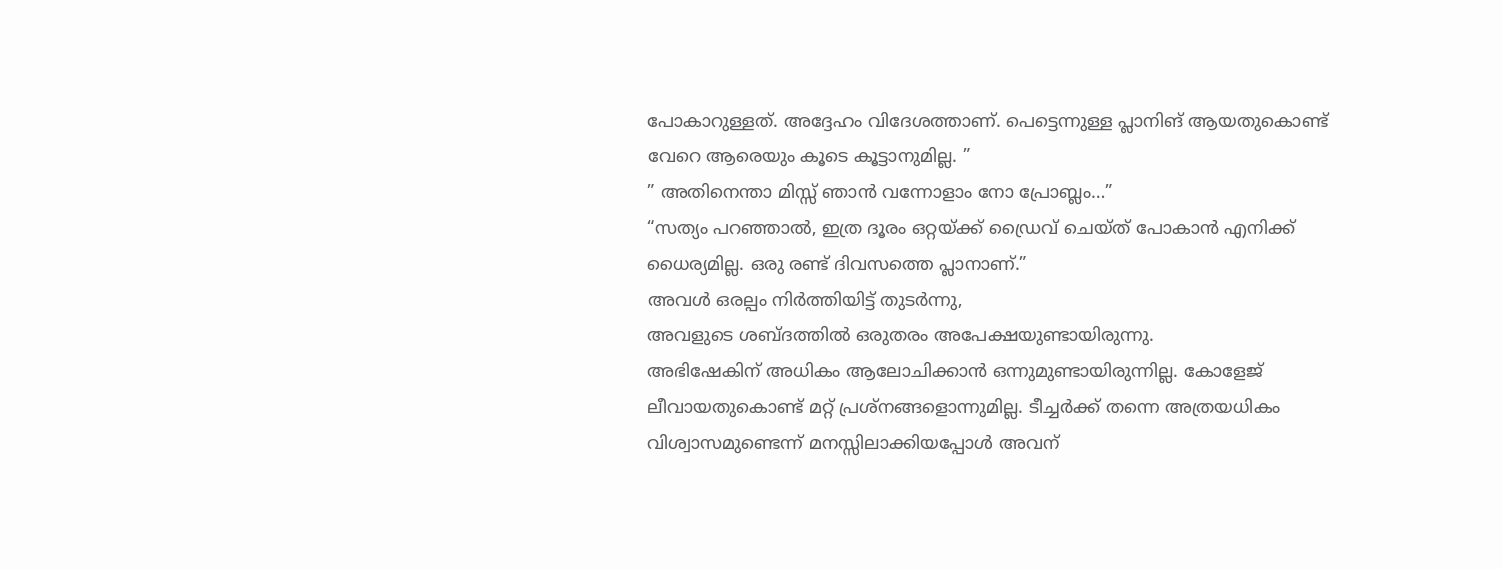പോകാറുള്ളത്. അദ്ദേഹം വിദേശത്താണ്. പെട്ടെന്നുള്ള പ്ലാനിങ് ആയതുകൊണ്ട് വേറെ ആരെയും കൂടെ കൂട്ടാനുമില്ല. ”
” അതിനെന്താ മിസ്സ് ഞാൻ വന്നോളാം നോ പ്രോബ്ലം…”
“സത്യം പറഞ്ഞാൽ, ഇത്ര ദൂരം ഒറ്റയ്ക്ക് ഡ്രൈവ് ചെയ്ത് പോകാൻ എനിക്ക് ധൈര്യമില്ല. ഒരു രണ്ട് ദിവസത്തെ പ്ലാനാണ്.”
അവൾ ഒരല്പം നിർത്തിയിട്ട് തുടർന്നു,
അവളുടെ ശബ്ദത്തിൽ ഒരുതരം അപേക്ഷയുണ്ടായിരുന്നു.
അഭിഷേകിന് അധികം ആലോചിക്കാൻ ഒന്നുമുണ്ടായിരുന്നില്ല. കോളേജ് ലീവായതുകൊണ്ട് മറ്റ് പ്രശ്നങ്ങളൊന്നുമില്ല. ടീച്ചർക്ക് തന്നെ അത്രയധികം വിശ്വാസമുണ്ടെന്ന് മനസ്സിലാക്കിയപ്പോൾ അവന്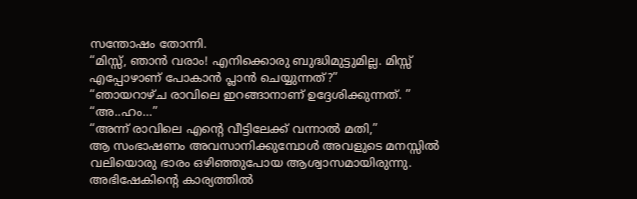സന്തോഷം തോന്നി.
“മിസ്സ്, ഞാൻ വരാം! എനിക്കൊരു ബുദ്ധിമുട്ടുമില്ല. മിസ്സ് എപ്പോഴാണ് പോകാൻ പ്ലാൻ ചെയ്യുന്നത്?”
“ഞായറാഴ്ച രാവിലെ ഇറങ്ങാനാണ് ഉദ്ദേശിക്കുന്നത്. ”
“അ..ഹം…”
“അന്ന് രാവിലെ എന്റെ വീട്ടിലേക്ക് വന്നാൽ മതി,”
ആ സംഭാഷണം അവസാനിക്കുമ്പോൾ അവളുടെ മനസ്സിൽ വലിയൊരു ഭാരം ഒഴിഞ്ഞുപോയ ആശ്വാസമായിരുന്നു. അഭിഷേകിന്റെ കാര്യത്തിൽ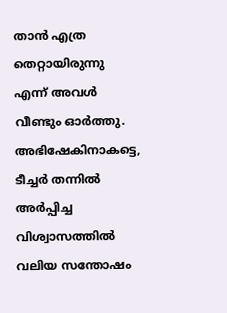താൻ എത്ര തെറ്റായിരുന്നു എന്ന് അവൾ വീണ്ടും ഓർത്തു. അഭിഷേകിനാകട്ടെ, ടീച്ചർ തന്നിൽ അർപ്പിച്ച വിശ്വാസത്തിൽ വലിയ സന്തോഷം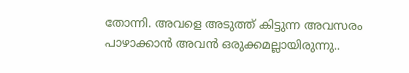തോന്നി. അവളെ അടുത്ത് കിട്ടുന്ന അവസരം പാഴാക്കാൻ അവൻ ഒരുക്കമല്ലായിരുന്നു..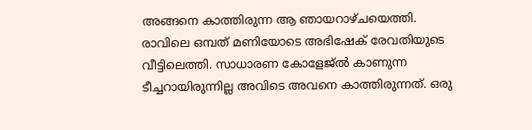അങ്ങനെ കാത്തിരുന്ന ആ ഞായറാഴ്ചയെത്തി. രാവിലെ ഒമ്പത് മണിയോടെ അഭിഷേക് രേവതിയുടെ വീട്ടിലെത്തി. സാധാരണ കോളേജ്ൽ കാണുന്ന ടീച്ചറായിരുന്നില്ല അവിടെ അവനെ കാത്തിരുന്നത്. ഒരു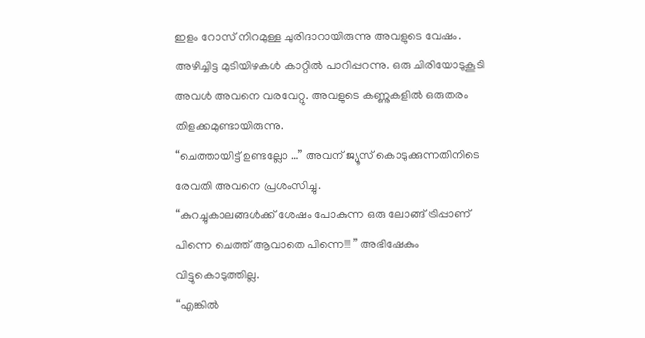ഇളം റോസ് നിറമുള്ള ചുരിദാറായിരുന്നു അവളുടെ വേഷം. അഴിച്ചിട്ട മുടിയിഴകൾ കാറ്റിൽ പാറിപ്പറന്നു. ഒരു ചിരിയോടുകൂടി അവൾ അവനെ വരവേറ്റു. അവളുടെ കണ്ണുകളിൽ ഒരുതരം തിളക്കമുണ്ടായിരുന്നു.
“ചെത്തായിട്ട് ഉണ്ടല്ലോ …” അവന് ജ്യൂസ് കൊടുക്കുന്നതിനിടെ രേവതി അവനെ പ്രശംസിച്ചു.
“കുറച്ചുകാലങ്ങൾക്ക് ശേഷം പോകുന്ന ഒരു ലോങ്ങ് ട്രിപ്പാണ് പിന്നെ ചെത്ത് ആവാതെ പിന്നെ!!! ” അഭിഷേകും വിട്ടുകൊടുത്തില്ല.
“എങ്കിൽ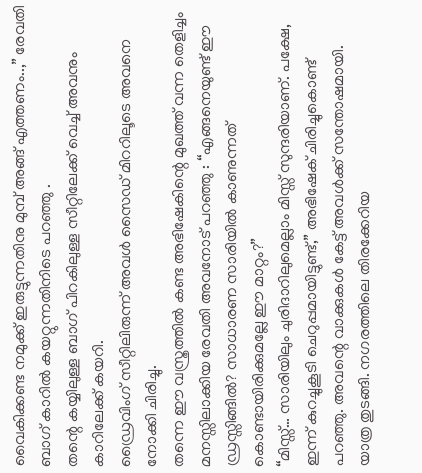വൈകിക്കണ്ട നമുക്ക് ഇരുട്ടുന്നതിനു മുമ്പ് അങ്ങ് എത്തണം..,” രേവതി ബാഗ് കാറിൽ കയറ്റുന്നതിനിടെ പറഞ്ഞു .
തന്റെ കയ്യിലുള്ള ബാഗ് പിറകിലുള്ള സീറ്റിലേക്ക് വെച്ച് അവനും കാറിലേക്ക് കയറി.
ഡ്രൈവിംഗ് സീറ്റിലിരുന്ന് അവൾ സൈഡ് മിററിലൂടെ അവനെ നോക്കി ചിരിച്ചു.
തന്നെ ഈ വസ്ത്രത്തിൽ കണ്ട അഭിഷേകിന്റെ മുഖത്ത് വന്ന തെളിച്ചം മനസ്സിലാക്കിയ രേവതി അവനോട് പറഞ്ഞു : “എങ്ങനെയുണ്ട് ഈ ഡ്രസ്സിങ്ങിൽ? സാധാരണ സാരിയിൽ കാണുന്നത് കൊണ്ടായിരിക്കുമല്ലേ ഈ മാറ്റം?”
“മിസ്സ്… സാരിയിലും ചുരിദാറിലുമെല്ലാം മിസ്സ് സുന്ദരിയാണ്. പക്ഷേ, ഇന്ന് കുറച്ചുകൂടി ചെറുപ്പമായിട്ടുണ്ട്,” അഭിഷേക് ചിരിച്ചുകൊണ്ട് പറഞ്ഞു. അവന്റെ വാക്കുകൾ കേട്ട് അവൾക്ക് സന്തോഷമായി.
യാത്ര തുടങ്ങി. നഗരത്തിലെ തിരക്കേറിയ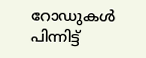റോഡുകൾ പിന്നിട്ട്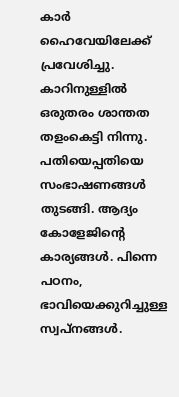കാർ ഹൈവേയിലേക്ക് പ്രവേശിച്ചു. കാറിനുള്ളിൽ ഒരുതരം ശാന്തത തളംകെട്ടി നിന്നു. പതിയെപ്പതിയെ സംഭാഷണങ്ങൾ തുടങ്ങി. ആദ്യം കോളേജിന്റെ കാര്യങ്ങൾ. പിന്നെ പഠനം, ഭാവിയെക്കുറിച്ചുള്ള സ്വപ്നങ്ങൾ.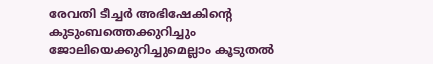രേവതി ടീച്ചർ അഭിഷേകിന്റെ കുടുംബത്തെക്കുറിച്ചും ജോലിയെക്കുറിച്ചുമെല്ലാം കൂടുതൽ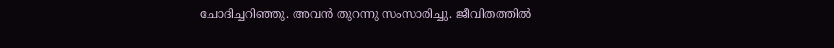ചോദിച്ചറിഞ്ഞു. അവൻ തുറന്നു സംസാരിച്ചു. ജീവിതത്തിൽ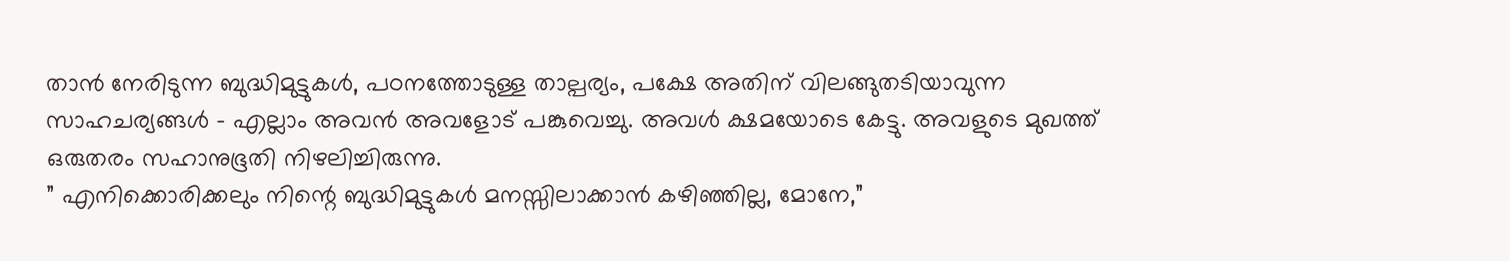താൻ നേരിടുന്ന ബുദ്ധിമുട്ടുകൾ, പഠനത്തോടുള്ള താല്പര്യം, പക്ഷേ അതിന് വിലങ്ങുതടിയാവുന്ന സാഹചര്യങ്ങൾ – എല്ലാം അവൻ അവളോട് പങ്കുവെച്ചു. അവൾ ക്ഷമയോടെ കേട്ടു. അവളുടെ മുഖത്ത് ഒരുതരം സഹാനുഭൂതി നിഴലിച്ചിരുന്നു.
” എനിക്കൊരിക്കലും നിന്റെ ബുദ്ധിമുട്ടുകൾ മനസ്സിലാക്കാൻ കഴിഞ്ഞില്ല, മോനേ,”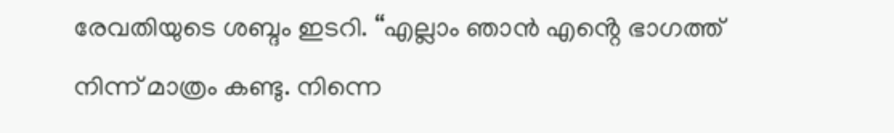രേവതിയുടെ ശബ്ദം ഇടറി. “എല്ലാം ഞാൻ എൻ്റെ ഭാഗത്ത് നിന്ന് മാത്രം കണ്ടു. നിന്നെ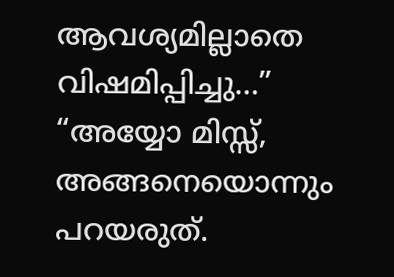ആവശ്യമില്ലാതെ വിഷമിപ്പിച്ചു…”
“അയ്യോ മിസ്സ്, അങ്ങനെയൊന്നും പറയരുത്.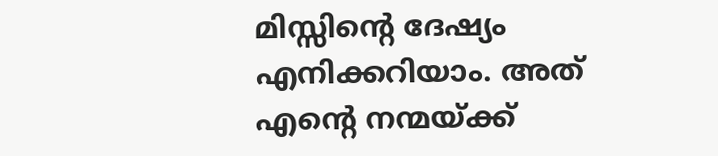മിസ്സിന്റെ ദേഷ്യം എനിക്കറിയാം. അത് എൻ്റെ നന്മയ്ക്ക്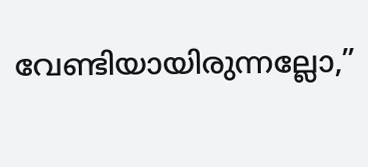വേണ്ടിയായിരുന്നല്ലോ,”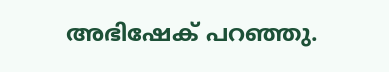അഭിഷേക് പറഞ്ഞു.